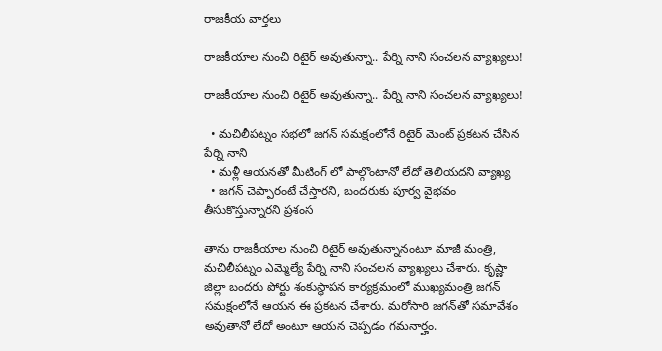రాజకీయ వార్తలు

రాజకీయాల నుంచి రిటైర్ అవుతున్నా.. పేర్ని నాని సంచలన వ్యాఖ్యలు!

రాజకీయాల నుంచి రిటైర్ అవుతున్నా.. పేర్ని నాని సంచలన వ్యాఖ్యలు!

  • మచిలీపట్నం సభలో జగన్‌ సమక్షంలోనే రిటైర్ మెంట్ ప్రకటన చేసిన పేర్ని నాని
  • మళ్లీ ఆయనతో మీటింగ్ లో పాల్గొంటానో లేదో తెలియదని వ్యాఖ్య
  • జగన్ చెప్పారంటే చేస్తారని, బందరుకు పూర్వ వైభవం తీసుకొస్తున్నారని ప్రశంస

తాను రాజకీయాల నుంచి రిటైర్‌ అవుతున్నానంటూ మాజీ మంత్రి, మచిలీపట్నం ఎమ్మెల్యే పేర్ని నాని సంచలన వ్యాఖ్యలు చేశారు. కృష్ణా జిల్లా బందరు పోర్టు శంకుస్థాపన కార్యక్రమంలో ముఖ్యమంత్రి జగన్‌ సమక్షంలోనే ఆయన ఈ ప్రకటన చేశారు. మరోసారి జగన్‌తో సమావేశం అవుతానో లేదో అంటూ ఆయన చెప్పడం గమనార్హం.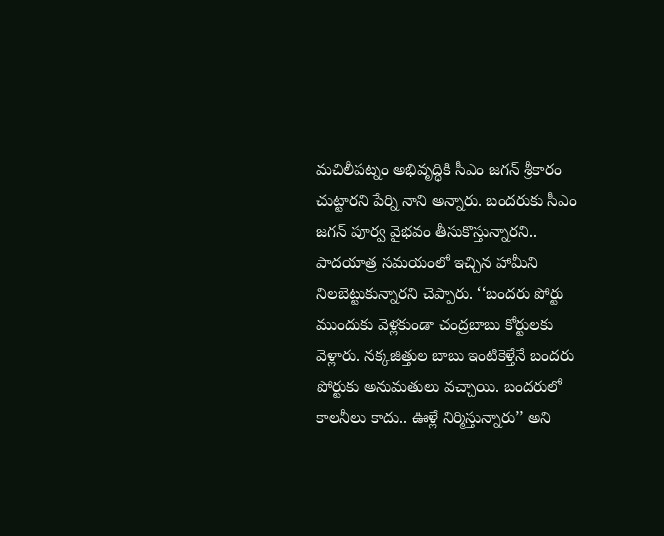మచిలీపట్నం అభివృద్ధికి సీఎం జగన్‌ శ్రీకారం చుట్టారని పేర్ని నాని అన్నారు. బందరుకు సీఎం జగన్‌ పూర్వ వైభవం తీసుకొస్తున్నారని.. పాదయాత్ర సమయంలో ఇచ్చిన హామీని నిలబెట్టుకున్నారని చెప్పారు. ‘‘బందరు పోర్టు ముందుకు వెళ్లకుండా చంద్రబాబు కోర్టులకు వెళ్లారు. నక్కజిత్తుల బాబు ఇంటికెళ్తేనే బందరు పోర్టుకు అనుమతులు వచ్చాయి. బందరులో కాలనీలు కాదు.. ఊళ్లే నిర్మిస్తున్నారు’’ అని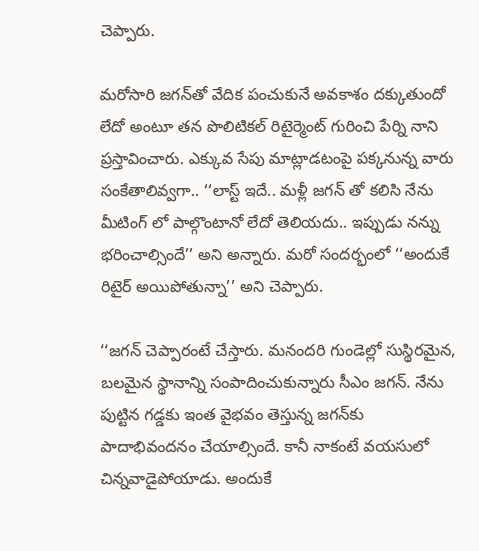చెప్పారు.

మరోసారి జగన్‌తో వేదిక పంచుకునే అవకాశం దక్కుతుందో లేదో అంటూ తన పొలిటికల్ రిటైర్మెంట్ గురించి పేర్ని నాని ప్రస్తావించారు. ఎక్కువ సేపు మాట్లాడటంపై పక్కనున్న వారు సంకేతాలివ్వగా.. ‘‘లాస్ట్ ఇదే.. మళ్లీ జగన్ తో కలిసి నేను మీటింగ్ లో పాల్గొంటానో లేదో తెలియదు.. ఇప్పుడు నన్ను భరించాల్సిందే’’ అని అన్నారు. మరో సందర్భంలో ‘‘అందుకే రిటైర్ అయిపోతున్నా’’ అని చెప్పారు.

‘‘జగన్ చెప్పారంటే చేస్తారు. మనందరి గుండెల్లో సుస్థిరమైన, బలమైన స్థానాన్ని సంపాదించుకున్నారు సీఎం జగన్‌. నేను పుట్టిన గడ్డకు ఇంత వైభవం తెస్తున్న జగన్‌కు పాదాభివందనం చేయాల్సిందే. కానీ నాకంటే వయసులో చిన్నవాడైపోయాడు. అందుకే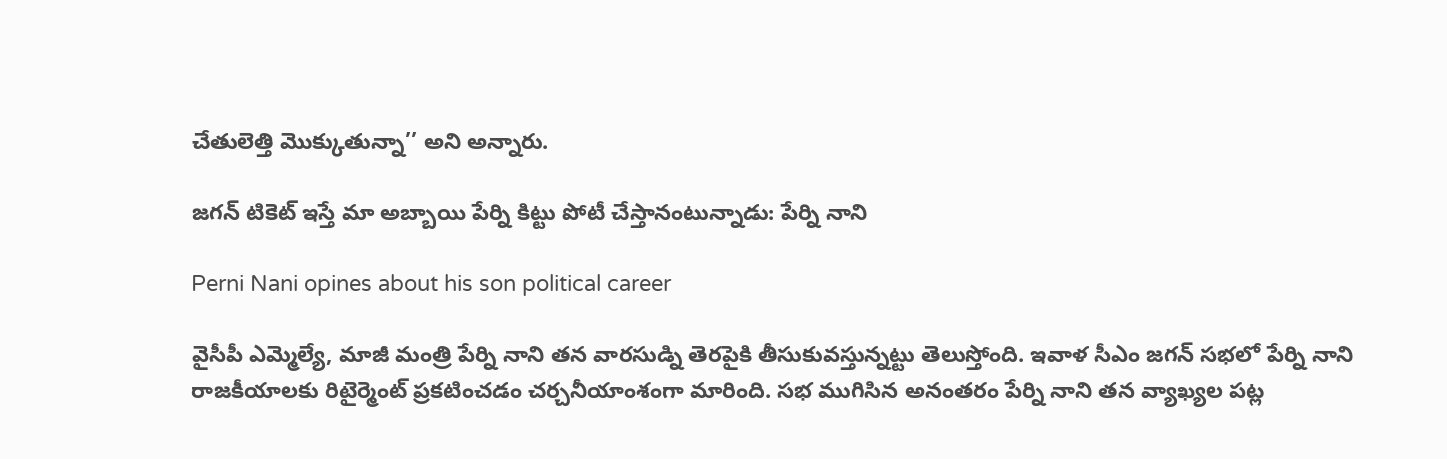చేతులెత్తి మొక్కుతున్నా’’ అని అన్నారు.

జగన్ టికెట్ ఇస్తే మా అబ్బాయి పేర్ని కిట్టు పోటీ చేస్తానంటున్నాడు: పేర్ని నాని

Perni Nani opines about his son political career

వైసీపీ ఎమ్మెల్యే, మాజీ మంత్రి పేర్ని నాని తన వారసుడ్ని తెరపైకి తీసుకువస్తున్నట్టు తెలుస్తోంది. ఇవాళ సీఎం జగన్ సభలో పేర్ని నాని రాజకీయాలకు రిటైర్మెంట్ ప్రకటించడం చర్చనీయాంశంగా మారింది. సభ ముగిసిన అనంతరం పేర్ని నాని తన వ్యాఖ్యల పట్ల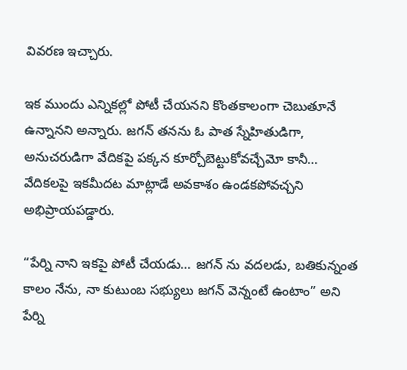వివరణ ఇచ్చారు.

ఇక ముందు ఎన్నికల్లో పోటీ చేయనని కొంతకాలంగా చెబుతూనే ఉన్నానని అన్నారు. జగన్ తనను ఓ పాత స్నేహితుడిగా, అనుచరుడిగా వేదికపై పక్కన కూర్చోబెట్టుకోవచ్చేమో కానీ… వేదికలపై ఇకమీదట మాట్లాడే అవకాశం ఉండకపోవచ్చని అభిప్రాయపడ్డారు.

“పేర్ని నాని ఇకపై పోటీ చేయడు… జగన్ ను వదలడు, బతికున్నంత కాలం నేను, నా కుటుంబ సభ్యులు జగన్ వెన్నంటే ఉంటాం” అని పేర్ని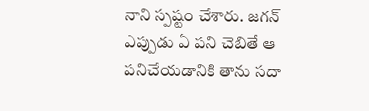నాని స్పష్టం చేశారు. జగన్ ఎప్పుడు ఏ పని చెబితే ఆ పనిచేయడానికి తాను సదా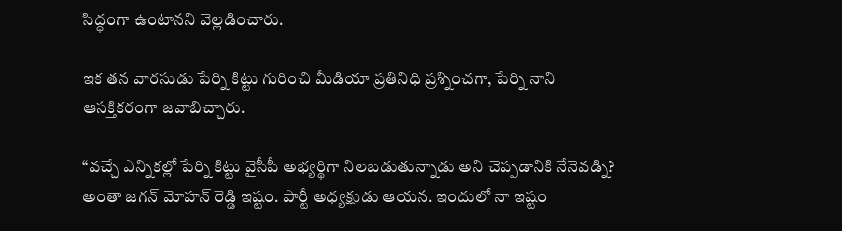సిద్ధంగా ఉంటానని వెల్లడించారు.

ఇక తన వారసుడు పేర్ని కిట్టు గురించి మీడియా ప్రతినిధి ప్రశ్నించగా, పేర్ని నాని ఆసక్తికరంగా జవాబిచ్చారు.

“వచ్చే ఎన్నికల్లో పేర్ని కిట్టు వైసీపీ అభ్యర్థిగా నిలబడుతున్నాడు అని చెప్పడానికి నేనెవడ్ని? అంతా జగన్ మోహన్ రెడ్డి ఇష్టం. పార్టీ అధ్యక్షుడు ఆయన. ఇందులో నా ఇష్టం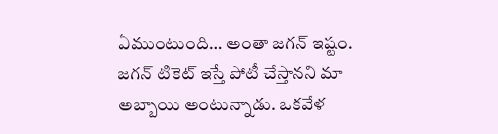ఏముంటుంది… అంతా జగన్ ఇష్టం. జగన్ టికెట్ ఇస్తే పోటీ చేస్తానని మా అబ్బాయి అంటున్నాడు. ఒకవేళ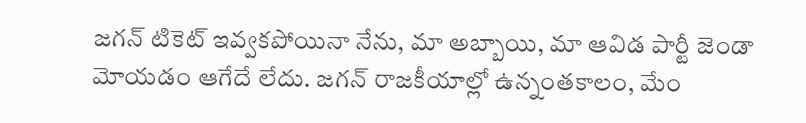జగన్ టికెట్ ఇవ్వకపోయినా నేను, మా అబ్బాయి, మా ఆవిడ పార్టీ జెండా మోయడం ఆగేదే లేదు. జగన్ రాజకీయాల్లో ఉన్నంతకాలం, మేం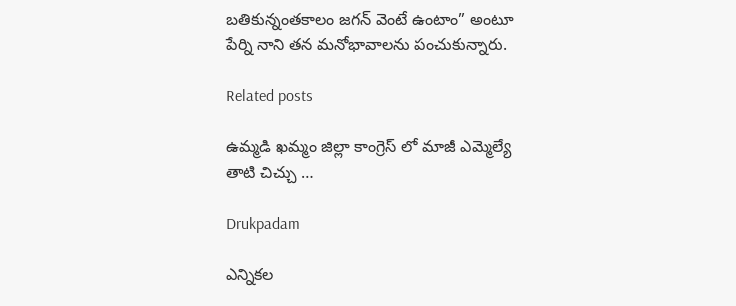బతికున్నంతకాలం జగన్ వెంటే ఉంటాం” అంటూ పేర్ని నాని తన మనోభావాలను పంచుకున్నారు.

Related posts

ఉమ్మడి ఖమ్మం జిల్లా కాంగ్రెస్ లో మాజీ ఎమ్మెల్యే తాటి చిచ్చు …

Drukpadam

ఎన్నికల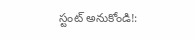స్టంట్ అనుకోండి!: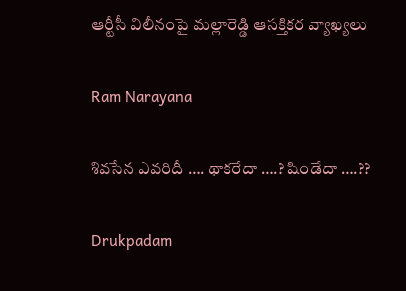ఆర్టీసీ విలీనంపై మల్లారెడ్డి ఆసక్తికర వ్యాఖ్యలు

Ram Narayana

శివసేన ఎవరిదీ …. థాకరేదా ….? షిండేదా ….??

Drukpadam